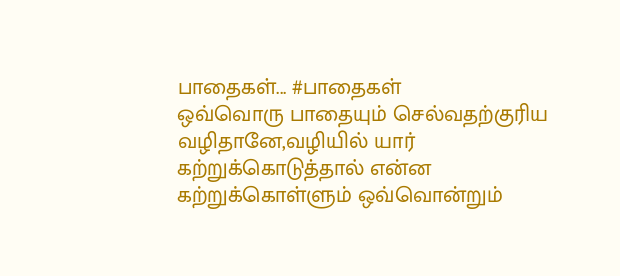பாதைகள்... #பாதைகள்
ஒவ்வொரு பாதையும் செல்வதற்குரிய வழிதானே,வழியில் யார் கற்றுக்கொடுத்தால் என்ன
கற்றுக்கொள்ளும் ஒவ்வொன்றும்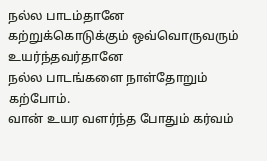நல்ல பாடம்தானே
கற்றுக்கொடுக்கும் ஒவ்வொருவரும் உயர்ந்தவர்தானே
நல்ல பாடங்களை நாள்தோறும் கற்போம்.
வான் உயர வளர்ந்த போதும் கர்வம்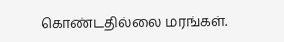கொண்டதில்லை மரங்கள்.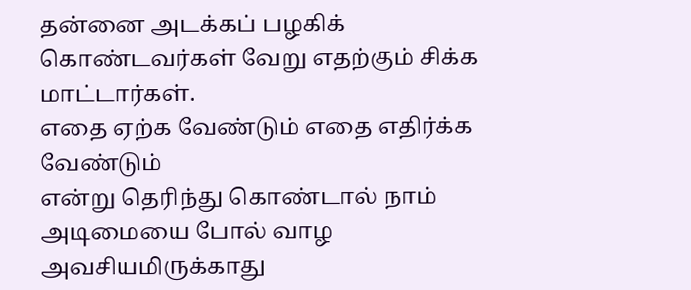தன்னை அடக்கப் பழகிக் கொண்டவர்கள் வேறு எதற்கும் சிக்க மாட்டார்கள்.
எதை ஏற்க வேண்டும் எதை எதிர்க்க வேண்டும்
என்று தெரிந்து கொண்டால் நாம் அடிமையை போல் வாழ அவசியமிருக்காது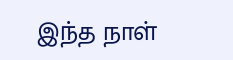இந்த நாள்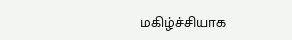மகிழ்ச்சியாக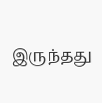இருந்தது